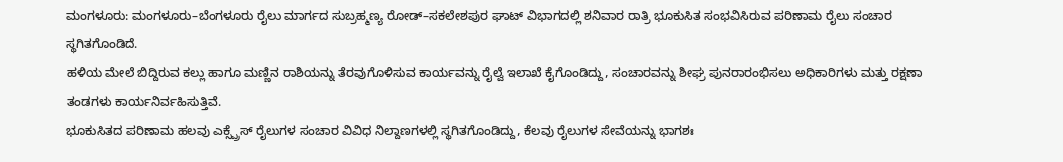ಮಂಗಳೂರು: ಮಂಗಳೂರು–ಬೆಂಗಳೂರು ರೈಲು ಮಾರ್ಗದ ಸುಬ್ರಹ್ಮಣ್ಯ ರೋಡ್–ಸಕಲೇಶಪುರ ಘಾಟ್ ವಿಭಾಗದಲ್ಲಿ ಶನಿವಾರ ರಾತ್ರಿ ಭೂಕುಸಿತ ಸಂಭವಿಸಿರುವ ಪರಿಣಾಮ ರೈಲು ಸಂಚಾರ ಸ್ಥಗಿತಗೊಂಡಿದೆ.
ಹಳಿಯ ಮೇಲೆ ಬಿದ್ದಿರುವ ಕಲ್ಲು ಹಾಗೂ ಮಣ್ಣಿನ ರಾಶಿಯನ್ನು ತೆರವುಗೊಳಿಸುವ ಕಾರ್ಯವನ್ನು ರೈಲ್ವೆ ಇಲಾಖೆ ಕೈಗೊಂಡಿದ್ದು, ಸಂಚಾರವನ್ನು ಶೀಘ್ರ ಪುನರಾರಂಭಿಸಲು ಅಧಿಕಾರಿಗಳು ಮತ್ತು ರಕ್ಷಣಾ ತಂಡಗಳು ಕಾರ್ಯನಿರ್ವಹಿಸುತ್ತಿವೆ.
ಭೂಕುಸಿತದ ಪರಿಣಾಮ ಹಲವು ಎಕ್ಸ್ಪ್ರೆಸ್ ರೈಲುಗಳ ಸಂಚಾರ ವಿವಿಧ ನಿಲ್ದಾಣಗಳಲ್ಲಿ ಸ್ಥಗಿತಗೊಂಡಿದ್ದು, ಕೆಲವು ರೈಲುಗಳ ಸೇವೆಯನ್ನು ಭಾಗಶಃ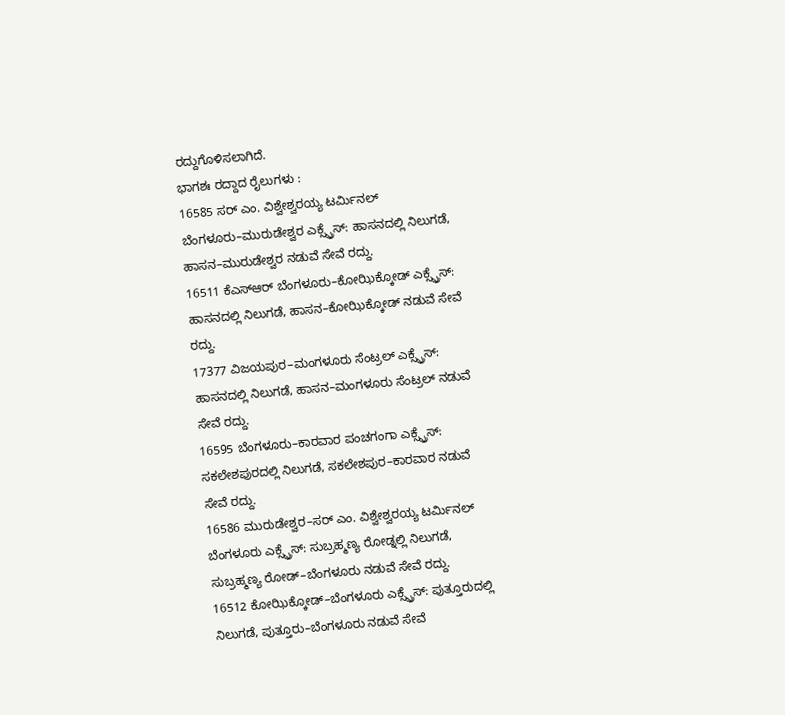ರದ್ದುಗೊಳಿಸಲಾಗಿದೆ.
ಭಾಗಶಃ ರದ್ದಾದ ರೈಲುಗಳು :
16585 ಸರ್ ಎಂ. ವಿಶ್ವೇಶ್ವರಯ್ಯ ಟರ್ಮಿನಲ್ ಬೆಂಗಳೂರು–ಮುರುಡೇಶ್ವರ ಎಕ್ಸ್ಪ್ರೆಸ್: ಹಾಸನದಲ್ಲಿ ನಿಲುಗಡೆ, ಹಾಸನ–ಮುರುಡೇಶ್ವರ ನಡುವೆ ಸೇವೆ ರದ್ದು.
16511 ಕೆಎಸ್ಆರ್ ಬೆಂಗಳೂರು–ಕೋಝಿಕ್ಕೋಡ್ ಎಕ್ಸ್ಪ್ರೆಸ್: ಹಾಸನದಲ್ಲಿ ನಿಲುಗಡೆ, ಹಾಸನ–ಕೋಝಿಕ್ಕೋಡ್ ನಡುವೆ ಸೇವೆ ರದ್ದು.
17377 ವಿಜಯಪುರ–ಮಂಗಳೂರು ಸೆಂಟ್ರಲ್ ಎಕ್ಸ್ಪ್ರೆಸ್: ಹಾಸನದಲ್ಲಿ ನಿಲುಗಡೆ, ಹಾಸನ–ಮಂಗಳೂರು ಸೆಂಟ್ರಲ್ ನಡುವೆ ಸೇವೆ ರದ್ದು.
16595 ಬೆಂಗಳೂರು–ಕಾರವಾರ ಪಂಚಗಂಗಾ ಎಕ್ಸ್ಪ್ರೆಸ್: ಸಕಲೇಶಪುರದಲ್ಲಿ ನಿಲುಗಡೆ, ಸಕಲೇಶಪುರ–ಕಾರವಾರ ನಡುವೆ ಸೇವೆ ರದ್ದು.
16586 ಮುರುಡೇಶ್ವರ–ಸರ್ ಎಂ. ವಿಶ್ವೇಶ್ವರಯ್ಯ ಟರ್ಮಿನಲ್ ಬೆಂಗಳೂರು ಎಕ್ಸ್ಪ್ರೆಸ್: ಸುಬ್ರಹ್ಮಣ್ಯ ರೋಡ್ನಲ್ಲಿ ನಿಲುಗಡೆ, ಸುಬ್ರಹ್ಮಣ್ಯ ರೋಡ್–ಬೆಂಗಳೂರು ನಡುವೆ ಸೇವೆ ರದ್ದು.
16512 ಕೋಝಿಕ್ಕೋಡ್–ಬೆಂಗಳೂರು ಎಕ್ಸ್ಪ್ರೆಸ್: ಪುತ್ತೂರುದಲ್ಲಿ ನಿಲುಗಡೆ, ಪುತ್ತೂರು–ಬೆಂಗಳೂರು ನಡುವೆ ಸೇವೆ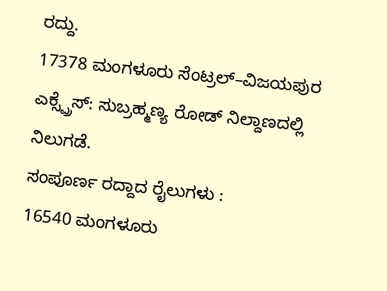ರದ್ದು.
17378 ಮಂಗಳೂರು ಸೆಂಟ್ರಲ್–ವಿಜಯಪುರ ಎಕ್ಸ್ಪ್ರೆಸ್: ಸುಬ್ರಹ್ಮಣ್ಯ ರೋಡ್ ನಿಲ್ದಾಣದಲ್ಲಿ ನಿಲುಗಡೆ.
ಸಂಪೂರ್ಣ ರದ್ದಾದ ರೈಲುಗಳು :
16540 ಮಂಗಳೂರು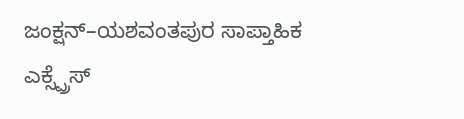ಜಂಕ್ಷನ್–ಯಶವಂತಪುರ ಸಾಪ್ತಾಹಿಕ ಎಕ್ಸ್ಪ್ರೆಸ್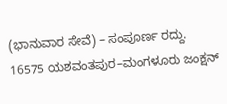(ಭಾನುವಾರ ಸೇವೆ) – ಸಂಪೂರ್ಣ ರದ್ದು.
16575 ಯಶವಂತಪುರ–ಮಂಗಳೂರು ಜಂಕ್ಷನ್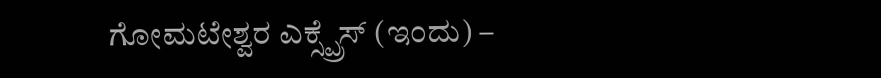ಗೋಮಟೇಶ್ವರ ಎಕ್ಸ್ಪ್ರೆಸ್ (ಇಂದು) –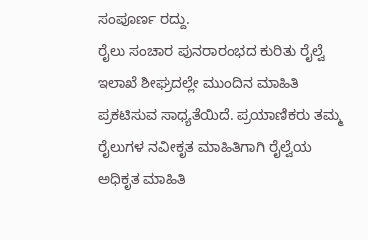ಸಂಪೂರ್ಣ ರದ್ದು.
ರೈಲು ಸಂಚಾರ ಪುನರಾರಂಭದ ಕುರಿತು ರೈಲ್ವೆ ಇಲಾಖೆ ಶೀಘ್ರದಲ್ಲೇ ಮುಂದಿನ ಮಾಹಿತಿ ಪ್ರಕಟಿಸುವ ಸಾಧ್ಯತೆಯಿದೆ. ಪ್ರಯಾಣಿಕರು ತಮ್ಮ ರೈಲುಗಳ ನವೀಕೃತ ಮಾಹಿತಿಗಾಗಿ ರೈಲ್ವೆಯ ಅಧಿಕೃತ ಮಾಹಿತಿ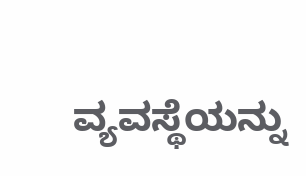ವ್ಯವಸ್ಥೆಯನ್ನು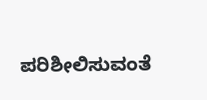ಪರಿಶೀಲಿಸುವಂತೆ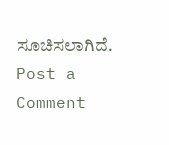ಸೂಚಿಸಲಾಗಿದೆ.
Post a Comment